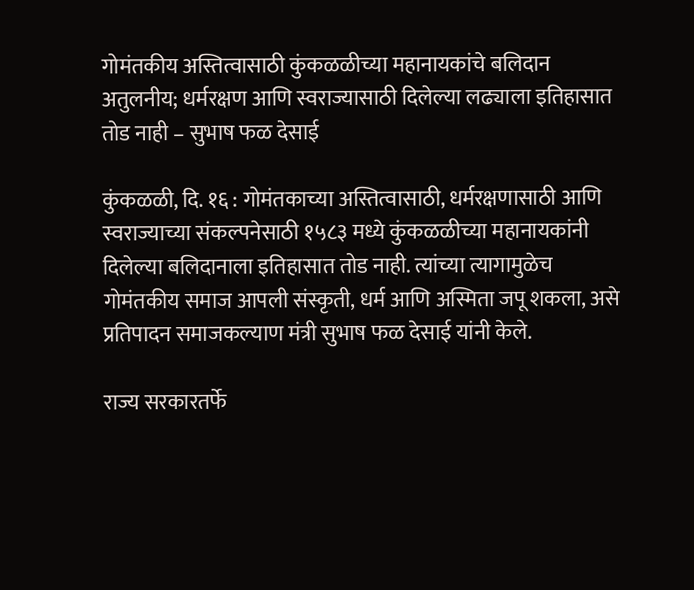गोमंतकीय अस्तित्वासाठी कुंकळळीच्या महानायकांचे बलिदान अतुलनीय; धर्मरक्षण आणि स्वराज्यासाठी दिलेल्या लढ्याला इतिहासात तोड नाही – सुभाष फळ देसाई

कुंकळळी, दि. १६ : गोमंतकाच्या अस्तित्वासाठी, धर्मरक्षणासाठी आणि स्वराज्याच्या संकल्पनेसाठी १५८३ मध्ये कुंकळळीच्या महानायकांनी दिलेल्या बलिदानाला इतिहासात तोड नाही. त्यांच्या त्यागामुळेच गोमंतकीय समाज आपली संस्कृती, धर्म आणि अस्मिता जपू शकला, असे प्रतिपादन समाजकल्याण मंत्री सुभाष फळ देसाई यांनी केले.

राज्य सरकारतर्फे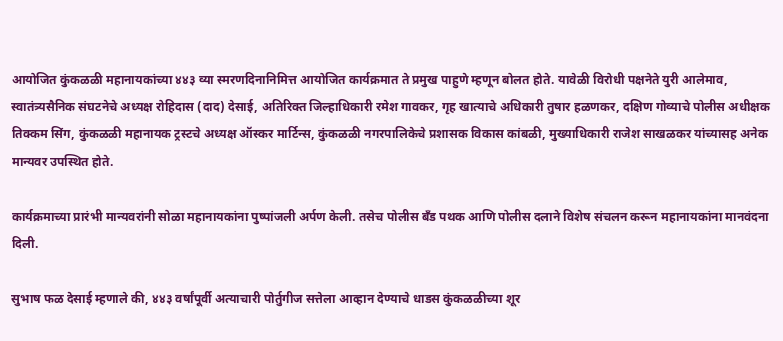आयोजित कुंकळळी महानायकांच्या ४४३ व्या स्मरणदिनानिमित्त आयोजित कार्यक्रमात ते प्रमुख पाहुणे म्हणून बोलत होते. यावेळी विरोधी पक्षनेते युरी आलेमाव, स्वातंत्र्यसैनिक संघटनेचे अध्यक्ष रोहिदास (दाद) देसाई, अतिरिक्त जिल्हाधिकारी रमेश गावकर, गृह खात्याचे अधिकारी तुषार हळणकर, दक्षिण गोव्याचे पोलीस अधीक्षक तिक्कम सिंग, कुंकळळी महानायक ट्रस्टचे अध्यक्ष ऑस्कर मार्टिन्स, कुंकळळी नगरपालिकेचे प्रशासक विकास कांबळी, मुख्याधिकारी राजेश साखळकर यांच्यासह अनेक मान्यवर उपस्थित होते.

कार्यक्रमाच्या प्रारंभी मान्यवरांनी सोळा महानायकांना पुष्पांजली अर्पण केली. तसेच पोलीस बँड पथक आणि पोलीस दलाने विशेष संचलन करून महानायकांना मानवंदना दिली.

सुभाष फळ देसाई म्हणाले की, ४४३ वर्षांपूर्वी अत्याचारी पोर्तुगीज सत्तेला आव्हान देण्याचे धाडस कुंकळळीच्या शूर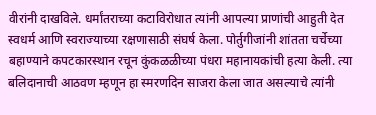वीरांनी दाखविले. धर्मांतराच्या कटाविरोधात त्यांनी आपल्या प्राणांची आहुती देत स्वधर्म आणि स्वराज्याच्या रक्षणासाठी संघर्ष केला. पोर्तुगीजांनी शांतता चर्चेच्या बहाण्याने कपटकारस्थान रचून कुंकळळीच्या पंधरा महानायकांची हत्या केली. त्या बलिदानाची आठवण म्हणून हा स्मरणदिन साजरा केला जात असल्याचे त्यांनी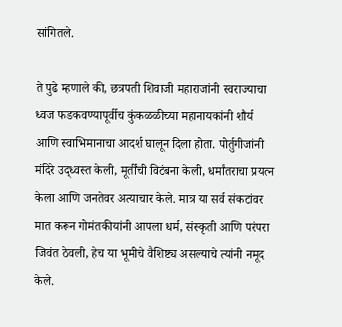सांगितले.

ते पुढे म्हणाले की, छत्रपती शिवाजी महाराजांनी स्वराज्याचा ध्वज फडकवण्यापूर्वीच कुंकळळीच्या महानायकांनी शौर्य आणि स्वाभिमानाचा आदर्श घालून दिला होता. पोर्तुगीजांनी मंदिरे उद्ध्वस्त केली, मूर्तींची विटंबना केली, धर्मांतराचा प्रयत्न केला आणि जनतेवर अत्याचार केले. मात्र या सर्व संकटांवर मात करून गोमंतकीयांनी आपला धर्म, संस्कृती आणि परंपरा जिवंत ठेवली, हेच या भूमीचे वैशिष्ट्य असल्याचे त्यांनी नमूद केले.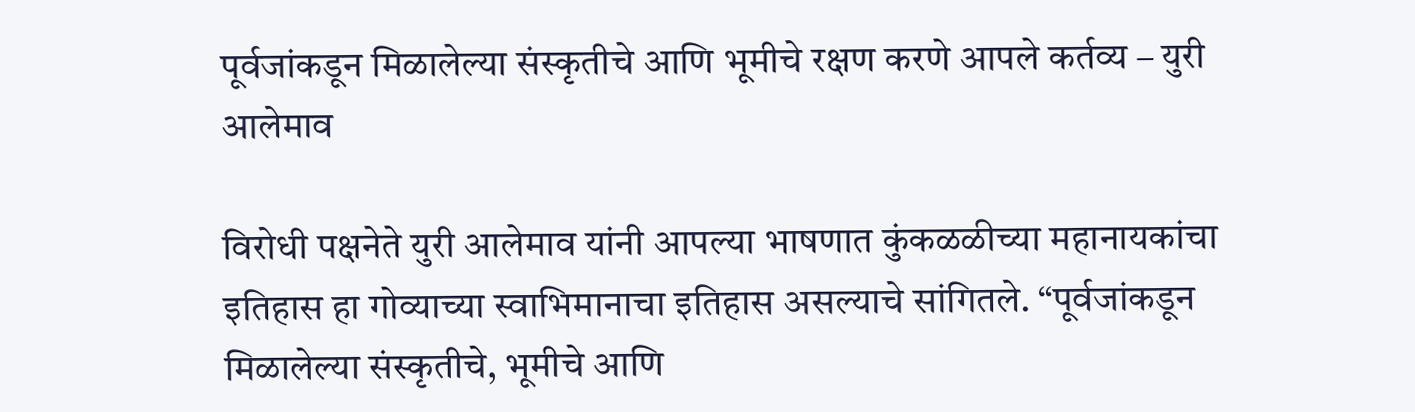पूर्वजांकडून मिळालेल्या संस्कृतीचे आणि भूमीचे रक्षण करणे आपले कर्तव्य – युरी आलेमाव

विरोधी पक्षनेते युरी आलेमाव यांनी आपल्या भाषणात कुंकळळीच्या महानायकांचा इतिहास हा गोव्याच्या स्वाभिमानाचा इतिहास असल्याचे सांगितले. “पूर्वजांकडून मिळालेल्या संस्कृतीचे, भूमीचे आणि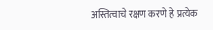अस्तित्वाचे रक्षण करणे हे प्रत्येक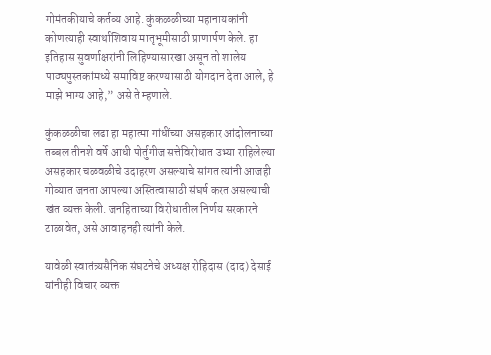गोमंतकीयाचे कर्तव्य आहे. कुंकळळीच्या महानायकांनी कोणत्याही स्वार्थाशिवाय मातृभूमीसाठी प्राणार्पण केले. हा इतिहास सुवर्णाक्षरांनी लिहिण्यासारखा असून तो शालेय पाठ्यपुस्तकांमध्ये समाविष्ट करण्यासाठी योगदान देता आले, हे माझे भाग्य आहे,” असे ते म्हणाले.

कुंकळळीचा लढा हा महात्मा गांधींच्या असहकार आंदोलनाच्या तब्बल तीनशे वर्षे आधी पोर्तुगीज सत्तेविरोधात उभ्या राहिलेल्या असहकार चळवळीचे उदाहरण असल्याचे सांगत त्यांनी आजही गोव्यात जनता आपल्या अस्तित्वासाठी संघर्ष करत असल्याची खंत व्यक्त केली. जनहिताच्या विरोधातील निर्णय सरकारने टाळावेत, असे आवाहनही त्यांनी केले.

यावेळी स्वातंत्र्यसैनिक संघटनेचे अध्यक्ष रोहिदास (दाद) देसाई यांनीही विचार व्यक्त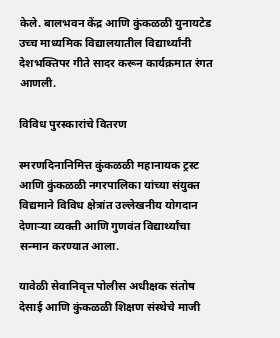केले. बालभवन केंद्र आणि कुंकळळी युनायटेड उच्च माध्यमिक विद्यालयातील विद्यार्थ्यांनी देशभक्तिपर गीते सादर करून कार्यक्रमात रंगत आणली.

विविध पुरस्कारांचे वितरण

स्मरणदिनानिमित्त कुंकळळी महानायक ट्रस्ट आणि कुंकळळी नगरपालिका यांच्या संयुक्त विद्यमाने विविध क्षेत्रांत उल्लेखनीय योगदान देणाऱ्या व्यक्ती आणि गुणवंत विद्यार्थ्यांचा सन्मान करण्यात आला.

यावेळी सेवानिवृत्त पोलीस अधीक्षक संतोष देसाई आणि कुंकळळी शिक्षण संस्थेचे माजी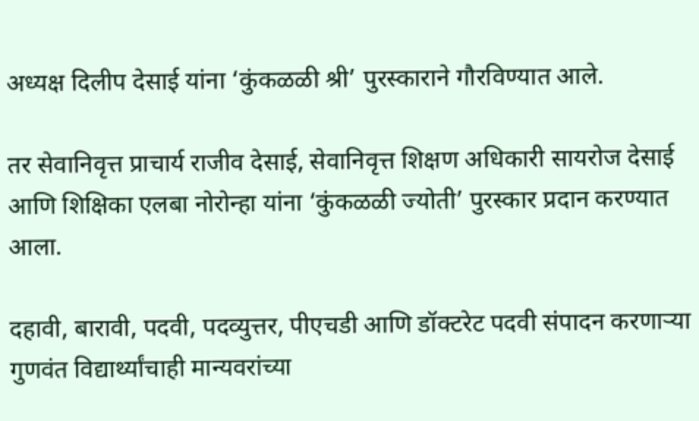अध्यक्ष दिलीप देसाई यांना ‘कुंकळळी श्री’ पुरस्काराने गौरविण्यात आले.

तर सेवानिवृत्त प्राचार्य राजीव देसाई, सेवानिवृत्त शिक्षण अधिकारी सायरोज देसाई आणि शिक्षिका एलबा नोरोन्हा यांना ‘कुंकळळी ज्योती’ पुरस्कार प्रदान करण्यात आला.

दहावी, बारावी, पदवी, पदव्युत्तर, पीएचडी आणि डॉक्टरेट पदवी संपादन करणाऱ्या गुणवंत विद्यार्थ्यांचाही मान्यवरांच्या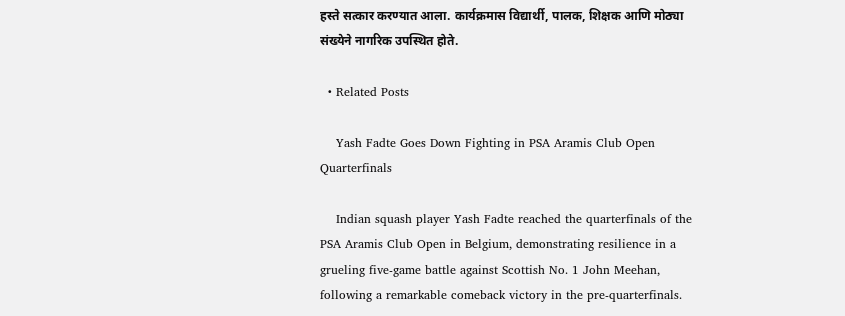हस्ते सत्कार करण्यात आला. कार्यक्रमास विद्यार्थी, पालक, शिक्षक आणि मोठ्या संख्येने नागरिक उपस्थित होते.

  • Related Posts

    Yash Fadte Goes Down Fighting in PSA Aramis Club Open Quarterfinals

    Indian squash player Yash Fadte reached the quarterfinals of the PSA Aramis Club Open in Belgium, demonstrating resilience in a grueling five-game battle against Scottish No. 1 John Meehan, following a remarkable comeback victory in the pre-quarterfinals.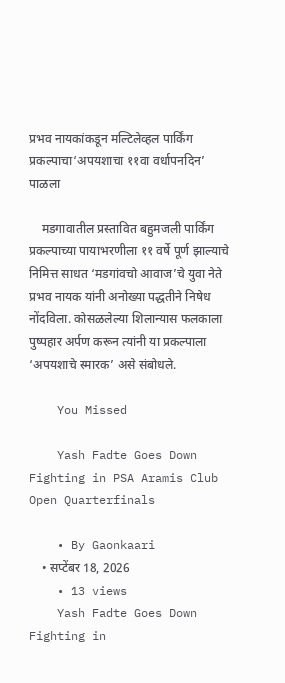प्रभव नायकांकडून मल्टिलेव्हल पार्किंग प्रकल्पाचा‘अपयशाचा ११वा वर्धापनदिन’ पाळला

    मडगावातील प्रस्तावित बहुमजली पार्किंग प्रकल्पाच्या पायाभरणीला ११ वर्षे पूर्ण झाल्याचे निमित्त साधत ‘मडगांवचो आवाज’चे युवा नेते प्रभव नायक यांनी अनोख्या पद्धतीने निषेध नोंदविला. कोसळलेल्या शिलान्यास फलकाला पुष्पहार अर्पण करून त्यांनी या प्रकल्पाला ‘अपयशाचे स्मारक’ असे संबोधले.

    You Missed

    Yash Fadte Goes Down Fighting in PSA Aramis Club Open Quarterfinals

    • By Gaonkaari
    • सप्टेंबर 18, 2026
    • 13 views
    Yash Fadte Goes Down Fighting in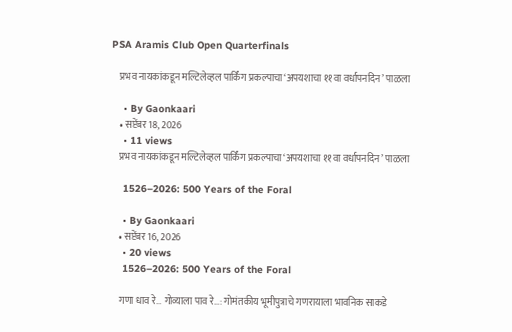PSA Aramis Club Open Quarterfinals

    प्रभव नायकांकडून मल्टिलेव्हल पार्किंग प्रकल्पाचा‘अपयशाचा ११वा वर्धापनदिन’ पाळला

    • By Gaonkaari
    • सप्टेंबर 18, 2026
    • 11 views
    प्रभव नायकांकडून मल्टिलेव्हल पार्किंग प्रकल्पाचा‘अपयशाचा ११वा वर्धापनदिन’ पाळला

    1526–2026: 500 Years of the Foral

    • By Gaonkaari
    • सप्टेंबर 16, 2026
    • 20 views
    1526–2026: 500 Years of the Foral

    गणा धाव रे… गोव्याला पाव रे…: गोमंतकीय भूमीपुत्राचे गणरायाला भावनिक साकडे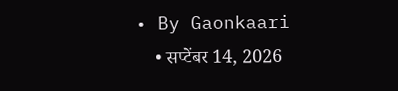• By Gaonkaari
    • सप्टेंबर 14, 2026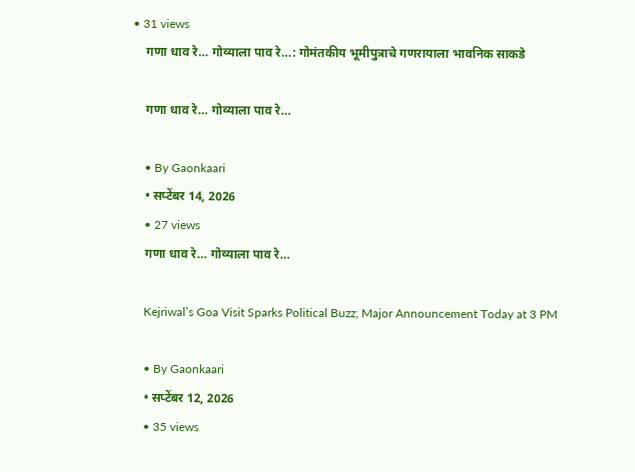• 31 views
    गणा धाव रे… गोव्याला पाव रे…: गोमंतकीय भूमीपुत्राचे गणरायाला भावनिक साकडे

    गणा धाव रे… गोव्याला पाव रे…

    • By Gaonkaari
    • सप्टेंबर 14, 2026
    • 27 views
    गणा धाव रे… गोव्याला पाव रे…

    Kejriwal’s Goa Visit Sparks Political Buzz; Major Announcement Today at 3 PM

    • By Gaonkaari
    • सप्टेंबर 12, 2026
    • 35 views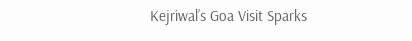Kejriwal’s Goa Visit Sparks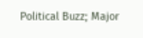Political Buzz; Major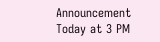Announcement Today at 3 PM